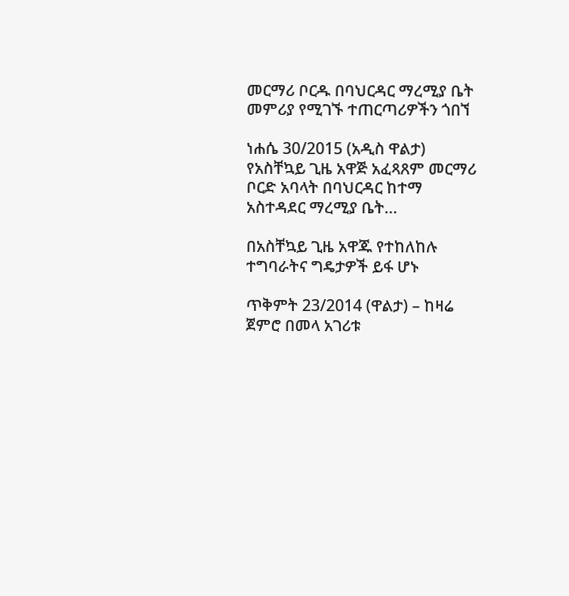መርማሪ ቦርዱ በባህርዳር ማረሚያ ቤት መምሪያ የሚገኙ ተጠርጣሪዎችን ጎበኘ

ነሐሴ 30/2015 (አዲስ ዋልታ) የአስቸኳይ ጊዜ አዋጅ አፈጻጸም መርማሪ ቦርድ አባላት በባህርዳር ከተማ አስተዳደር ማረሚያ ቤት…

በአስቸኳይ ጊዜ አዋጁ የተከለከሉ ተግባራትና ግዴታዎች ይፋ ሆኑ

ጥቅምት 23/2014 (ዋልታ) – ከዛሬ ጀምሮ በመላ አገሪቱ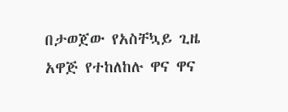በታወጀው የአስቸኳይ ጊዜ አዋጅ የተከለከሉ ዋና ዋና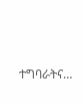ተግባራትና…